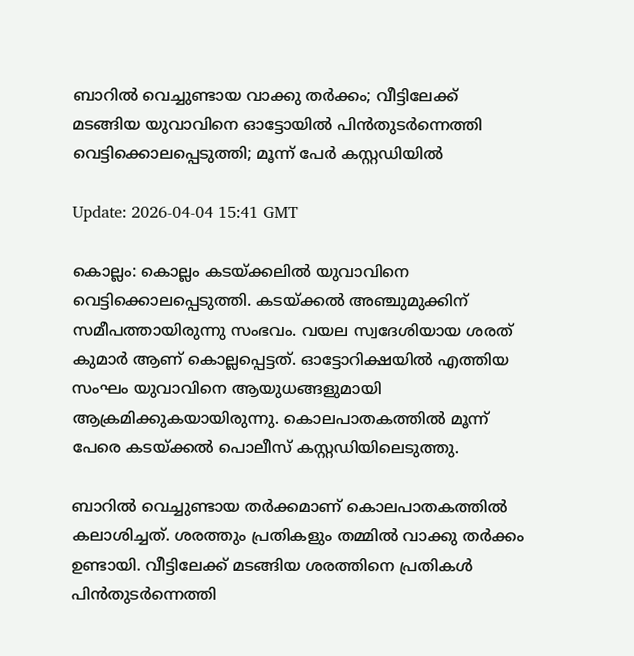ബാറില്‍ വെച്ചുണ്ടായ വാക്കു തര്‍ക്കം; വീട്ടിലേക്ക് മടങ്ങിയ യുവാവിനെ ഓട്ടോയില്‍ പിന്‍തുടര്‍ന്നെത്തി വെട്ടിക്കൊലപ്പെടുത്തി; മൂന്ന് പേര്‍ കസ്റ്റഡിയില്‍

Update: 2026-04-04 15:41 GMT

കൊല്ലം: കൊല്ലം കടയ്ക്കലില്‍ യുവാവിനെ വെട്ടിക്കൊലപ്പെടുത്തി. കടയ്ക്കല്‍ അഞ്ചുമുക്കിന് സമീപത്തായിരുന്നു സംഭവം. വയല സ്വദേശിയായ ശരത് കുമാര്‍ ആണ് കൊല്ലപ്പെട്ടത്. ഓട്ടോറിക്ഷയില്‍ എത്തിയ സംഘം യുവാവിനെ ആയുധങ്ങളുമായി ആക്രമിക്കുകയായിരുന്നു. കൊലപാതകത്തില്‍ മൂന്ന് പേരെ കടയ്ക്കല്‍ പൊലീസ് കസ്റ്റഡിയിലെടുത്തു.

ബാറില്‍ വെച്ചുണ്ടായ തര്‍ക്കമാണ് കൊലപാതകത്തില്‍ കലാശിച്ചത്. ശരത്തും പ്രതികളും തമ്മില്‍ വാക്കു തര്‍ക്കം ഉണ്ടായി. വീട്ടിലേക്ക് മടങ്ങിയ ശരത്തിനെ പ്രതികള്‍ പിന്‍തുടര്‍ന്നെത്തി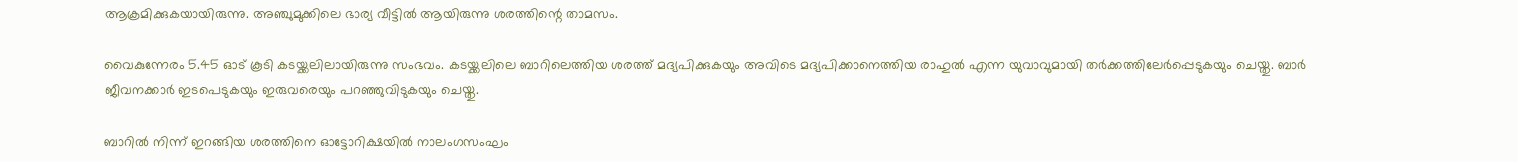ആക്രമിക്കുകയായിരുന്നു. അഞ്ചുമുക്കിലെ ഭാര്യ വീട്ടില്‍ ആയിരുന്നു ശരത്തിന്റെ താമസം.

വൈകുന്നേരം 5.45 ഓട് കൂടി കടയ്ക്കലിലായിരുന്നു സംഭവം. കടയ്ക്കലിലെ ബാറിലെത്തിയ ശരത്ത് മദ്യപിക്കുകയും അവിടെ മദ്യപിക്കാനെത്തിയ രാഹുല്‍ എന്ന യുവാവുമായി തര്‍ക്കത്തിലേര്‍പ്പെടുകയും ചെയ്തു. ബാര്‍ ജീവനക്കാര്‍ ഇടപെടുകയും ഇരുവരെയും പറഞ്ഞുവിടുകയും ചെയ്തു.

ബാറില്‍ നിന്ന് ഇറങ്ങിയ ശരത്തിനെ ഓട്ടോറിക്ഷയില്‍ നാലംഗസംഘം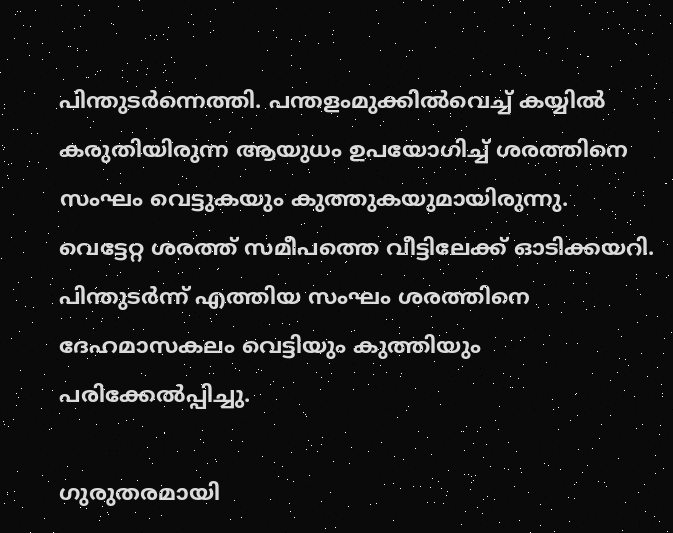പിന്തുടര്‍ന്നെത്തി. പന്തളംമുക്കില്‍വെച്ച് കയ്യില്‍ കരുതിയിരുന്ന ആയുധം ഉപയോഗിച്ച് ശരത്തിനെ സംഘം വെട്ടുകയും കുത്തുകയുമായിരുന്നു. വെട്ടേറ്റ ശരത്ത് സമീപത്തെ വീട്ടിലേക്ക് ഓടിക്കയറി. പിന്തുടര്‍ന്ന് എത്തിയ സംഘം ശരത്തിനെ ദേഹമാസകലം വെട്ടിയും കുത്തിയും പരിക്കേല്‍പ്പിച്ചു.

ഗുരുതരമായി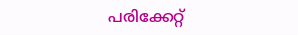പരിക്കേറ്റ്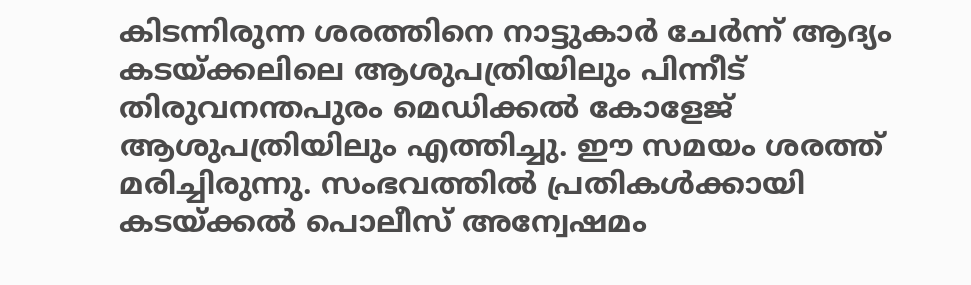കിടന്നിരുന്ന ശരത്തിനെ നാട്ടുകാര്‍ ചേര്‍ന്ന് ആദ്യം കടയ്ക്കലിലെ ആശുപത്രിയിലും പിന്നീട് തിരുവനന്തപുരം മെഡിക്കല്‍ കോളേജ് ആശുപത്രിയിലും എത്തിച്ചു. ഈ സമയം ശരത്ത് മരിച്ചിരുന്നു. സംഭവത്തില്‍ പ്രതികള്‍ക്കായി കടയ്ക്കല്‍ പൊലീസ് അന്വേഷമം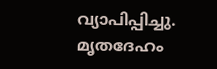വ്യാപിപ്പിച്ചു. മൃതദേഹം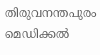തിരുവനന്തപുരം മെഡിക്കല്‍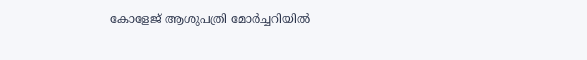കോളേജ് ആശുപത്രി മോര്‍ച്ചറിയില്‍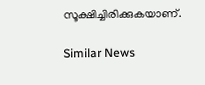സൂക്ഷിച്ചിരിക്കുകയാണ്.

Similar News